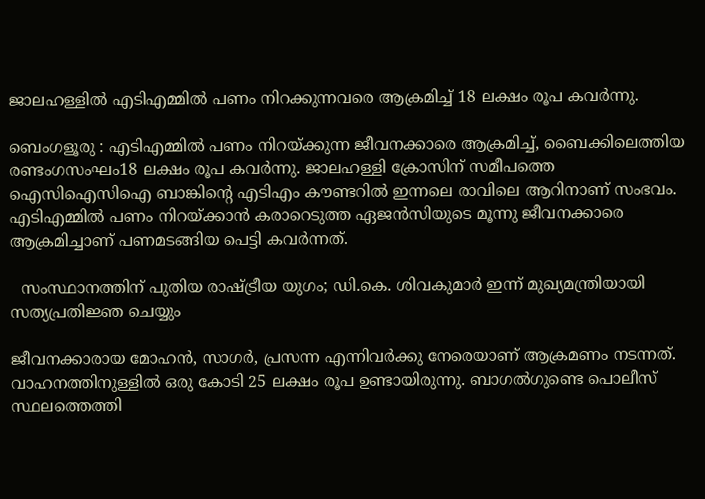ജാലഹള്ളിൽ എടിഎമ്മിൽ പണം നിറക്കുന്നവരെ ആക്രമിച്ച് 18 ലക്ഷം രൂപ കവർന്നു.

ബെംഗളൂരു : എടിഎമ്മിൽ പണം നിറയ്ക്കുന്ന ജീവനക്കാരെ ആക്രമിച്ച്, ബൈക്കിലെത്തിയ രണ്ടംഗസംഘം18 ലക്ഷം രൂപ കവർന്നു. ജാലഹള്ളി ക്രോസിന് സമീപത്തെ ഐസിഐസിഐ ബാങ്കിന്റെ എടിഎം കൗണ്ടറിൽ ഇന്നലെ രാവിലെ ആറിനാണ് സംഭവം. എടിഎമ്മിൽ പണം നിറയ്ക്കാൻ കരാറെടുത്ത ഏജൻസിയുടെ മൂന്നു ജീവനക്കാരെ ആക്രമിച്ചാണ് പണമടങ്ങിയ പെട്ടി കവർന്നത്.

  സംസ്ഥാനത്തിന് പുതിയ രാഷ്ട്രീയ യുഗം; ഡി.കെ. ശിവകുമാർ ഇന്ന് മുഖ്യമന്ത്രിയായി സത്യപ്രതിജ്ഞ ചെയ്യും

ജീവനക്കാരായ മോഹൻ, സാഗർ, പ്രസന്ന എന്നിവർക്കു നേരെയാണ് ആക്രമണം നടന്നത്. വാഹനത്തിനുള്ളിൽ ഒരു കോടി 25 ലക്ഷം രൂപ ഉണ്ടായിരുന്നു. ബാഗൽഗുണ്ടെ പൊലീസ് സ്ഥലത്തെത്തി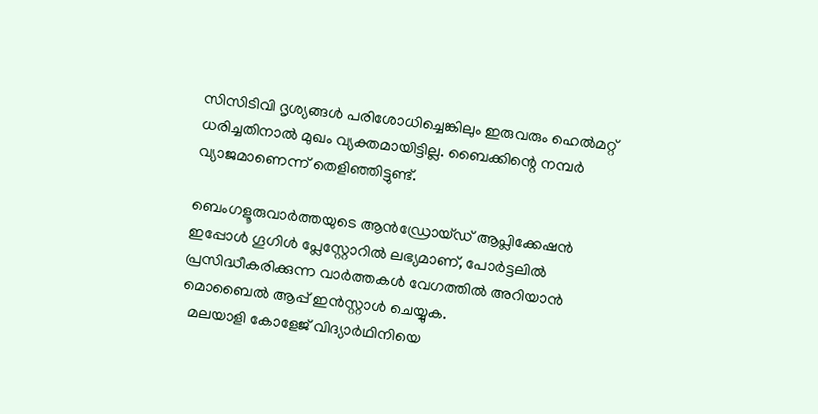സിസിടിവി ദൃശ്യങ്ങൾ പരിശോധിച്ചെങ്കിലും ഇരുവരും ഹെൽമറ്റ് ധരിച്ചതിനാൽ മുഖം വ്യക്തമായിട്ടില്ല. ബൈക്കിന്റെ നമ്പർ വ്യാജമാണെന്ന് തെളിഞ്ഞിട്ടുണ്ട്.

ബെംഗളൂരുവാർത്തയുടെ ആൻഡ്രോയ്ഡ് ആപ്ലിക്കേഷൻ ഇപ്പോൾ ഗൂഗിൾ പ്ലേസ്റ്റോറിൽ ലഭ്യമാണ്, പോർട്ടലിൽ പ്രസിദ്ധീകരിക്കുന്ന വാർത്തകൾ വേഗത്തിൽ അറിയാൻ മൊബൈൽ ആപ്പ് ഇൻസ്റ്റാൾ ചെയ്യുക.
  മലയാളി കോളേജ് വിദ്യാർഥിനിയെ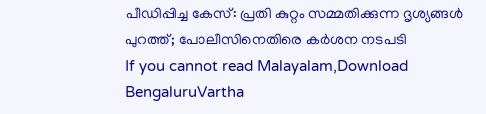പീഡിപ്പിച്ച കേസ്: പ്രതി കുറ്റം സമ്മതിക്കുന്ന ദൃശ്യങ്ങൾ പുറത്ത്; പോലീസിനെതിരെ കർശന നടപടി
If you cannot read Malayalam,Download BengaluruVartha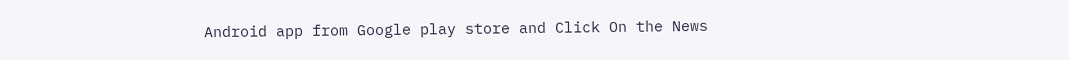Android app from Google play store and Click On the News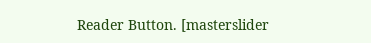Reader Button. [masterslider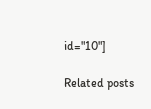id="10"]

Related posts